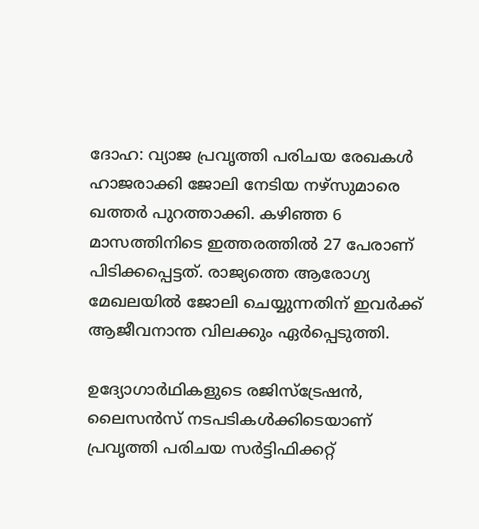ദോഹ: വ്യാജ പ്രവൃത്തി പരിചയ രേഖകള്‍ ഹാജരാക്കി ജോലി നേടിയ നഴ്‌സുമാരെ ഖത്തര്‍ പുറത്താക്കി. കഴിഞ്ഞ 6 മാസത്തിനിടെ ഇത്തരത്തില്‍ 27 പേരാണ് പിടിക്കപ്പെട്ടത്. രാജ്യത്തെ ആരോഗ്യ മേഖലയില്‍ ജോലി ചെയ്യുന്നതിന് ഇവര്‍ക്ക് ആജീവനാന്ത വിലക്കും ഏര്‍പ്പെടുത്തി.

ഉദ്യോഗാര്‍ഥികളുടെ രജിസ്‌ട്രേഷന്‍, ലൈസന്‍സ് നടപടികള്‍ക്കിടെയാണ് പ്രവൃത്തി പരിചയ സര്‍ട്ടിഫിക്കറ്റ്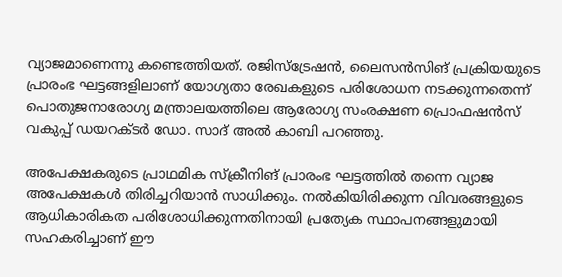വ്യാജമാണെന്നു കണ്ടെത്തിയത്. രജിസ്‌ട്രേഷന്‍, ലൈസന്‍സിങ് പ്രക്രിയയുടെ പ്രാരംഭ ഘട്ടങ്ങളിലാണ് യോഗ്യതാ രേഖകളുടെ പരിശോധന നടക്കുന്നതെന്ന് പൊതുജനാരോഗ്യ മന്ത്രാലയത്തിലെ ആരോഗ്യ സംരക്ഷണ പ്രൊഫഷന്‍സ് വകുപ്പ് ഡയറക്ടര്‍ ഡോ. സാദ് അല്‍ കാബി പറഞ്ഞു.

അപേക്ഷകരുടെ പ്രാഥമിക സ്‌ക്രീനിങ് പ്രാരംഭ ഘട്ടത്തില്‍ തന്നെ വ്യാജ അപേക്ഷകള്‍ തിരിച്ചറിയാന്‍ സാധിക്കും. നല്‍കിയിരിക്കുന്ന വിവരങ്ങളുടെ ആധികാരികത പരിശോധിക്കുന്നതിനായി പ്രത്യേക സ്ഥാപനങ്ങളുമായി സഹകരിച്ചാണ് ഈ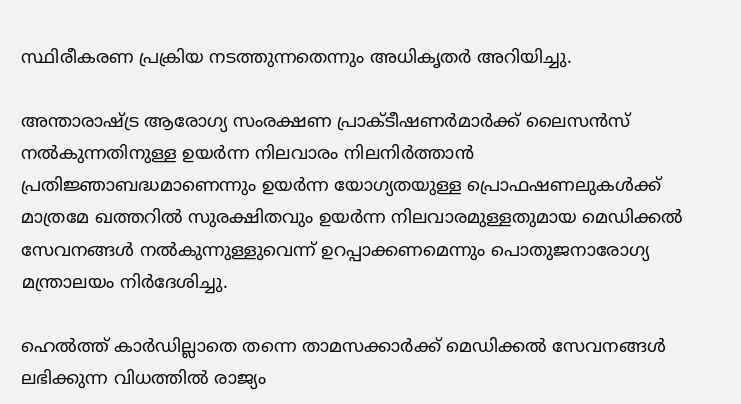സ്ഥിരീകരണ പ്രക്രിയ നടത്തുന്നതെന്നും അധികൃതര്‍ അറിയിച്ചു.

അന്താരാഷ്ട്ര ആരോഗ്യ സംരക്ഷണ പ്രാക്ടീഷണര്‍മാര്‍ക്ക് ലൈസന്‍സ് നല്‍കുന്നതിനുള്ള ഉയര്‍ന്ന നിലവാരം നിലനിര്‍ത്താന്‍ പ്രതിജ്ഞാബദ്ധമാണെന്നും ഉയര്‍ന്ന യോഗ്യതയുള്ള പ്രൊഫഷണലുകള്‍ക്ക് മാത്രമേ ഖത്തറില്‍ സുരക്ഷിതവും ഉയര്‍ന്ന നിലവാരമുള്ളതുമായ മെഡിക്കല്‍ സേവനങ്ങള്‍ നല്‍കുന്നുള്ളുവെന്ന് ഉറപ്പാക്കണമെന്നും പൊതുജനാരോഗ്യ മന്ത്രാലയം നിര്‍ദേശിച്ചു.

ഹെല്‍ത്ത് കാര്‍ഡില്ലാതെ തന്നെ താമസക്കാര്‍ക്ക് മെഡിക്കല്‍ സേവനങ്ങള്‍ ലഭിക്കുന്ന വിധത്തില്‍ രാജ്യം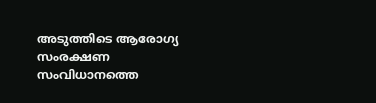അടുത്തിടെ ആരോഗ്യ സംരക്ഷണ സംവിധാനത്തെ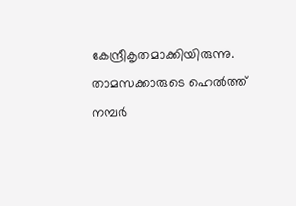കേന്ദ്രീകൃതമാക്കിയിരുന്നു. താമസക്കാരുടെ ഹെല്‍ത്ത് നമ്പര്‍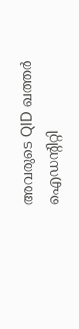അവരുടെ QID ഖത്തര്‍ ഐഡന്റിറ്റി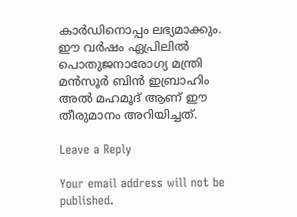കാര്‍ഡിനൊപ്പം ലഭ്യമാക്കും. ഈ വര്‍ഷം ഏപ്രിലില്‍ പൊതുജനാരോഗ്യ മന്ത്രി മന്‍സൂര്‍ ബിന്‍ ഇബ്രാഹിം അല്‍ മഹമൂദ് ആണ് ഈ തീരുമാനം അറിയിച്ചത്.

Leave a Reply

Your email address will not be published.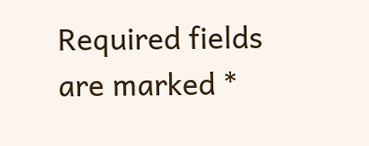Required fields are marked *